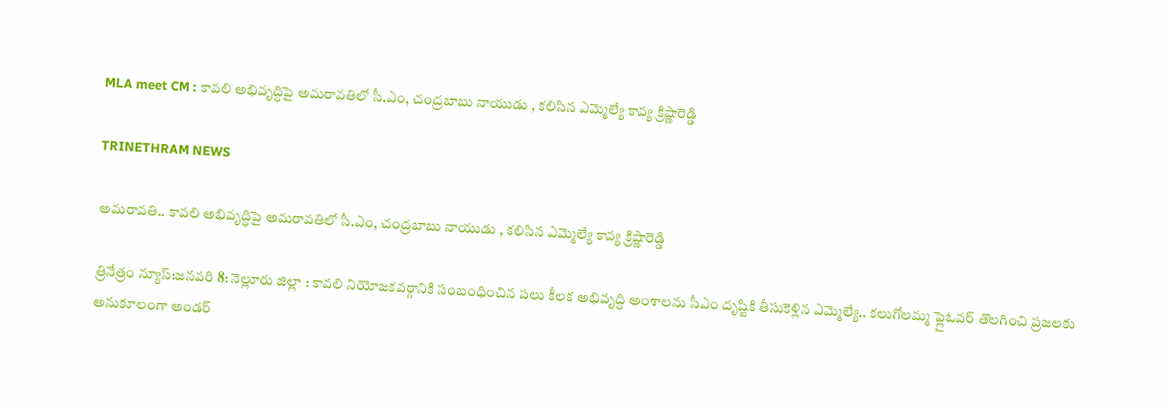MLA meet CM : కావలి అభివృద్ధిపై అమరావతిలో సీ.ఎం, చంద్రబాబు నాయుడు , కలిసిన ఎమ్మెల్యే కావ్య క్రిష్ణారెడ్డి

TRINETHRAM NEWS

అమరావతి.. కావలి అభివృద్ధిపై అమరావతిలో సీ.ఎం, చంద్రబాబు నాయుడు , కలిసిన ఎమ్మెల్యే కావ్య క్రిష్ణారెడ్డి

త్రినేత్రం న్యూస్:జనవరి 8: నెల్లూరు జిల్లా : కావలి నియోజకవర్గానికి సంబంధించిన పలు కీలక అభివృద్ధి అంశాలను సీఎం దృష్టికి తీసుకెళ్లిన ఎమ్మెల్యే.. కలుగోలమ్మ ఫ్లైఓవర్ తొలగించి ప్రజలకు అనుకూలంగా అండర్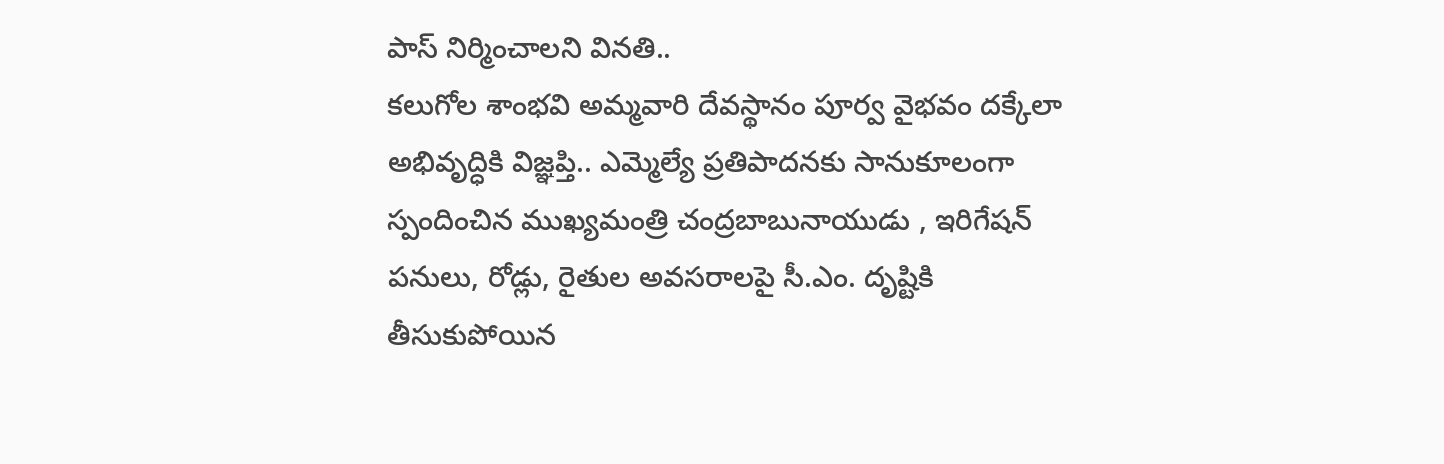పాస్ నిర్మించాలని వినతి..
కలుగోల శాంభవి అమ్మవారి దేవస్థానం పూర్వ వైభవం దక్కేలా అభివృద్ధికి విజ్ఞప్తి.. ఎమ్మెల్యే ప్రతిపాదనకు సానుకూలంగా స్పందించిన ముఖ్యమంత్రి చంద్రబాబునాయుడు , ఇరిగేషన్ పనులు, రోడ్లు, రైతుల అవసరాలపై సీ.ఎం. దృష్టికి తీసుకుపోయిన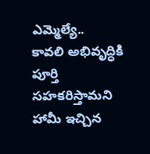ఎమ్మెల్యే..
కావలి అభివృద్ధికి పూర్తి సహకరిస్తామని హామీ ఇచ్చిన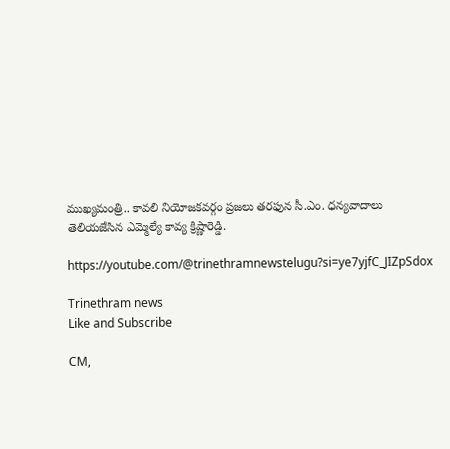ముఖ్యమంత్రి.. కావలి నియోజకవర్గం ప్రజలు తరఫున సీ.ఎం. ధన్యవాదాలు తెలియజేసిన ఎమ్మెల్యే కావ్య క్రిష్ణారెడ్డి.

https://youtube.com/@trinethramnewstelugu?si=ye7yjfC_JIZpSdox

Trinethram news
Like and Subscribe

CM,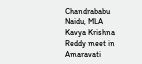Chandrababu Naidu, MLA Kavya Krishna Reddy meet in Amaravati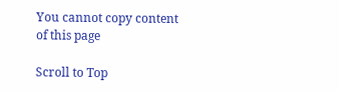You cannot copy content of this page

Scroll to Top